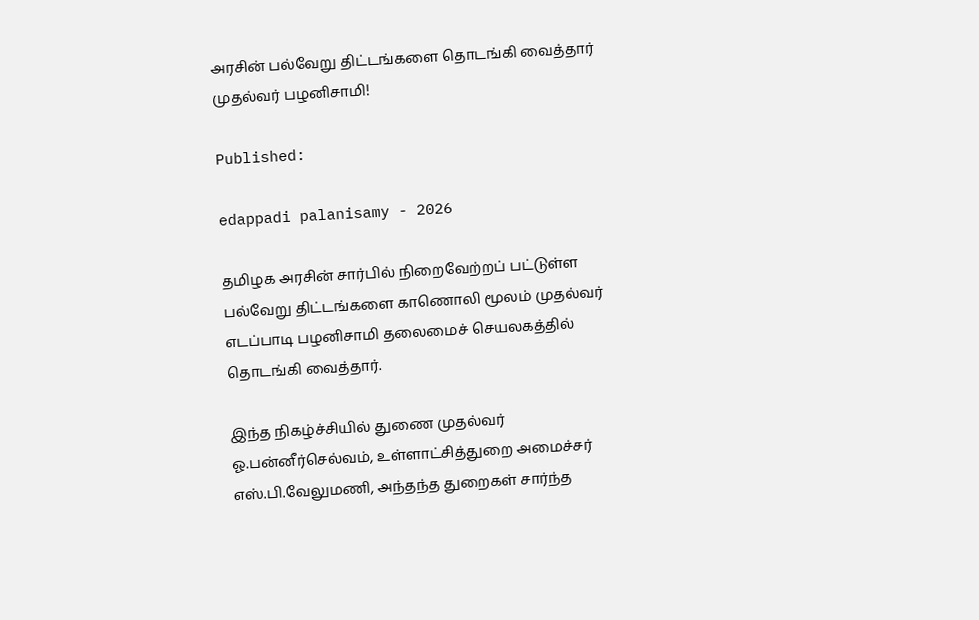அரசின் பல்வேறு திட்டங்களை தொடங்கி வைத்தார் முதல்வர் பழனிசாமி!

Published:

edappadi palanisamy - 2026

தமிழக அரசின் சார்பில் நிறைவேற்றப் பட்டுள்ள பல்வேறு திட்டங்களை காணொலி மூலம் முதல்வர் எடப்பாடி பழனிசாமி தலைமைச் செயலகத்தில் தொடங்கி வைத்தார்.

இந்த நிகழ்ச்சியில் துணை முதல்வர் ஓ.பன்னீர்செல்வம், உள்ளாட்சித்துறை அமைச்சர் எஸ்.பி.வேலுமணி, அந்தந்த துறைகள் சார்ந்த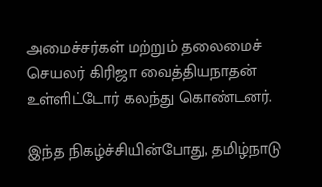அமைச்சர்கள் மற்றும் தலைமைச் செயலர் கிரிஜா வைத்தியநாதன் உள்ளிட்டோர் கலந்து கொண்டனர்.

இந்த நிகழ்ச்சியின்போது, தமிழ்நாடு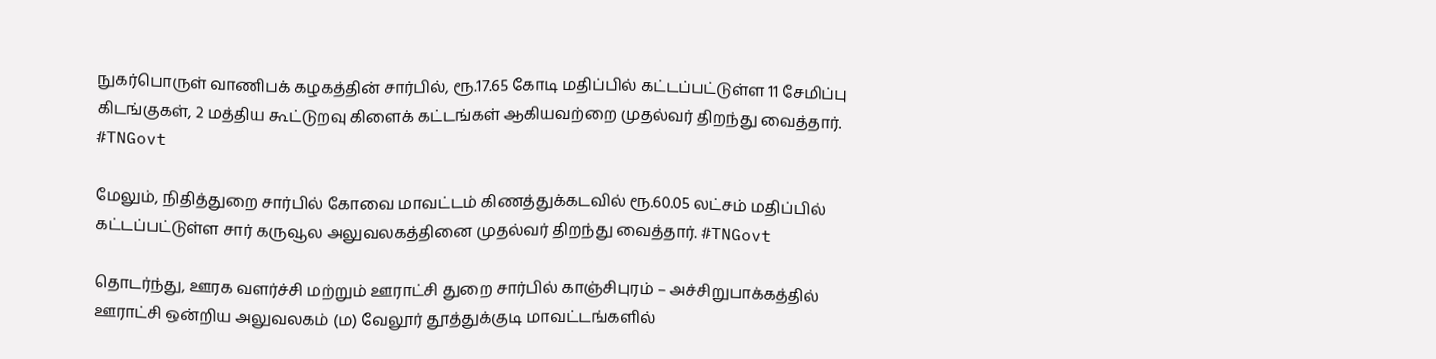நுகர்பொருள் வாணிபக் கழகத்தின் சார்பில், ரூ.17.65 கோடி மதிப்பில் கட்டப்பட்டுள்ள 11 சேமிப்பு கிடங்குகள், 2 மத்திய கூட்டுறவு கிளைக் கட்டங்கள் ஆகியவற்றை முதல்வர் திறந்து வைத்தார். #TNGovt

மேலும், நிதித்துறை சார்பில் கோவை மாவட்டம் கிணத்துக்கடவில் ரூ.60.05 லட்சம் மதிப்பில் கட்டப்பட்டுள்ள சார் கருவூல அலுவலகத்தினை முதல்வர் திறந்து வைத்தார். #TNGovt

தொடர்ந்து, ஊரக வளர்ச்சி மற்றும் ஊராட்சி துறை சார்பில் காஞ்சிபுரம் – அச்சிறுபாக்கத்தில் ஊராட்சி ஒன்றிய அலுவலகம் (ம) வேலூர் தூத்துக்குடி மாவட்டங்களில்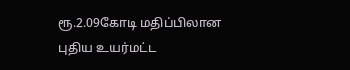ரூ.2.09கோடி மதிப்பிலான புதிய உயர்மட்ட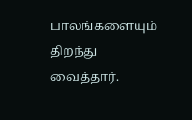பாலங்களையும் திறந்து வைத்தார்.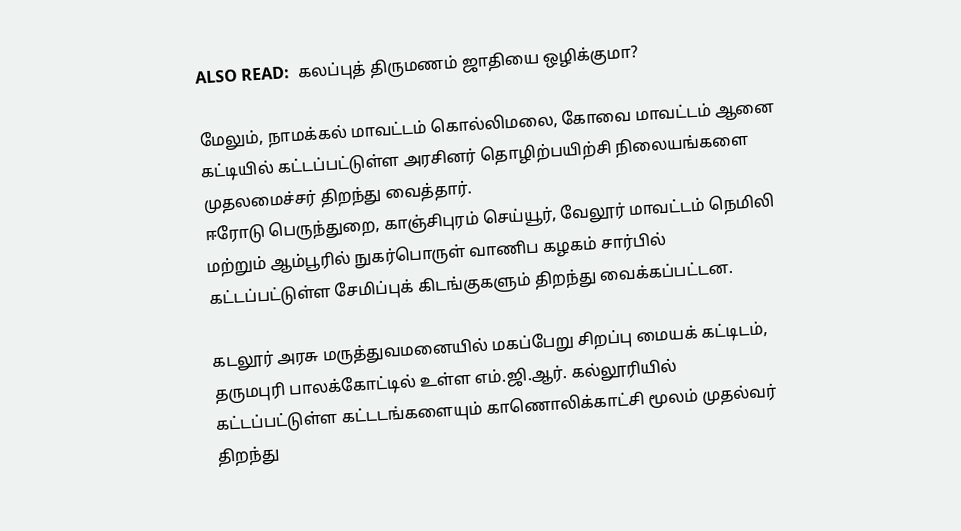ALSO READ:  கலப்புத் திருமணம் ஜாதியை ஒழிக்குமா?

மேலும், நாமக்கல் மாவட்டம் கொல்லிமலை, கோவை மாவட்டம் ஆனை கட்டியில் கட்டப்பட்டுள்ள அரசினர் தொழிற்பயிற்சி நிலையங்களை முதலமைச்சர் திறந்து வைத்தார்.
ஈரோடு பெருந்துறை, காஞ்சிபுரம் செய்யூர், வேலூர் மாவட்டம் நெமிலி மற்றும் ஆம்பூரில் நுகர்பொருள் வாணிப கழகம் சார்பில் கட்டப்பட்டுள்ள சேமிப்புக் கிடங்குகளும் திறந்து வைக்கப்பட்டன.

கடலூர் அரசு மருத்துவமனையில் மகப்பேறு சிறப்பு மையக் கட்டிடம், தருமபுரி பாலக்கோட்டில் உள்ள எம்.ஜி.ஆர். கல்லூரியில் கட்டப்பட்டுள்ள கட்டடங்களையும் காணொலிக்காட்சி மூலம் முதல்வர் திறந்து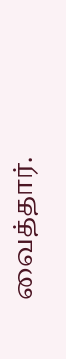வைத்தார்.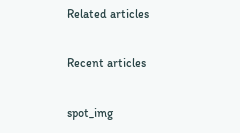Related articles

Recent articles

spot_img